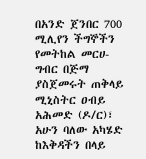በአንድ ጀንበር 700 ሚሊየን ችግኞችን የመትከል መርሀ-ግብር በጅማ ያስጀመሩት ጠቅላይ ሚኒስትር ዐብይ አሕመድ (ዶ/ር)፣ አሁን ባለው አካሄድ ከእቅዳችን በላይ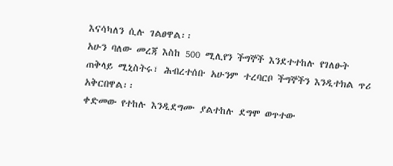እናሳካለን ሲሉ ገልፀዋል፡፡
አሁን ባለው መረጃ እስከ 500 ሚሊየን ችግኞች እንደተተከሉ የገለፁት ጠቅላይ ሚኒስትሩ፣ ሕብረተሰቡ አሁንም ተረባርቦ ችግኞችን እንዲተክል ጥሪ አቅርበዋል፡፡
ቀድመው የተከሉ እንዲደግሙ ያልተከሉ ደግሞ ወጥተው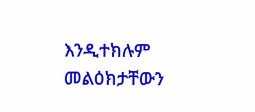እንዲተክሉም መልዕክታቸውን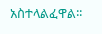አስተላልፈዋል፡፡